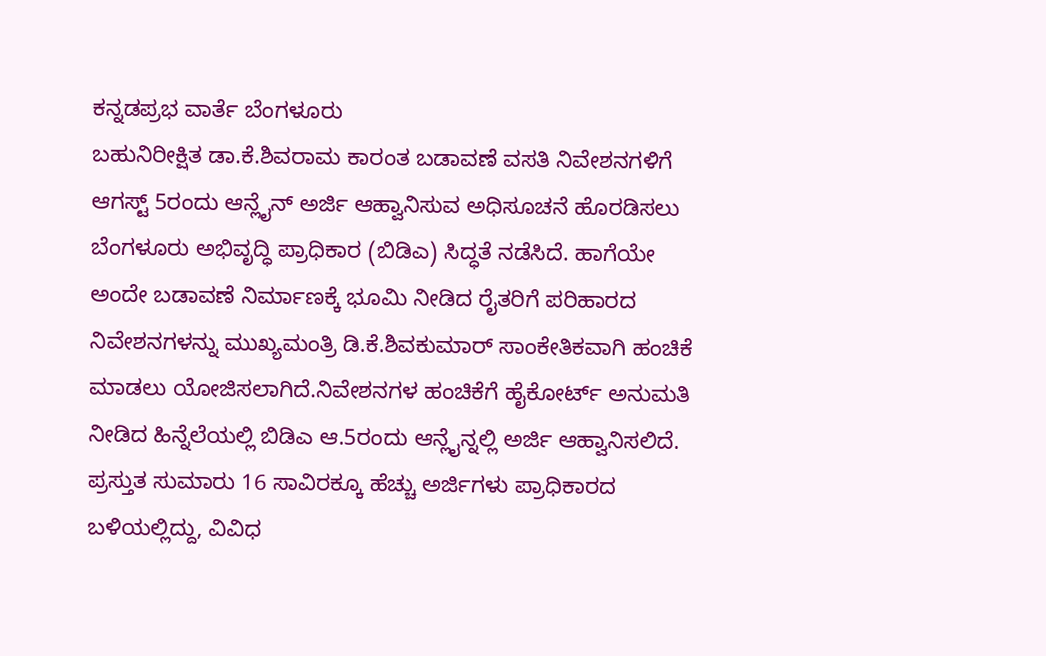ಕನ್ನಡಪ್ರಭ ವಾರ್ತೆ ಬೆಂಗಳೂರು
ಬಹುನಿರೀಕ್ಷಿತ ಡಾ.ಕೆ.ಶಿವರಾಮ ಕಾರಂತ ಬಡಾವಣೆ ವಸತಿ ನಿವೇಶನಗಳಿಗೆ ಆಗಸ್ಟ್ 5ರಂದು ಆನ್ಲೈನ್ ಅರ್ಜಿ ಆಹ್ವಾನಿಸುವ ಅಧಿಸೂಚನೆ ಹೊರಡಿಸಲು ಬೆಂಗಳೂರು ಅಭಿವೃದ್ಧಿ ಪ್ರಾಧಿಕಾರ (ಬಿಡಿಎ) ಸಿದ್ಧತೆ ನಡೆಸಿದೆ. ಹಾಗೆಯೇ ಅಂದೇ ಬಡಾವಣೆ ನಿರ್ಮಾಣಕ್ಕೆ ಭೂಮಿ ನೀಡಿದ ರೈತರಿಗೆ ಪರಿಹಾರದ ನಿವೇಶನಗಳನ್ನು ಮುಖ್ಯಮಂತ್ರಿ ಡಿ.ಕೆ.ಶಿವಕುಮಾರ್ ಸಾಂಕೇತಿಕವಾಗಿ ಹಂಚಿಕೆ ಮಾಡಲು ಯೋಜಿಸಲಾಗಿದೆ.ನಿವೇಶನಗಳ ಹಂಚಿಕೆಗೆ ಹೈಕೋರ್ಟ್ ಅನುಮತಿ ನೀಡಿದ ಹಿನ್ನೆಲೆಯಲ್ಲಿ ಬಿಡಿಎ ಆ.5ರಂದು ಆನ್ಲೈನ್ನಲ್ಲಿ ಅರ್ಜಿ ಆಹ್ವಾನಿಸಲಿದೆ. ಪ್ರಸ್ತುತ ಸುಮಾರು 16 ಸಾವಿರಕ್ಕೂ ಹೆಚ್ಚು ಅರ್ಜಿಗಳು ಪ್ರಾಧಿಕಾರದ ಬಳಿಯಲ್ಲಿದ್ದು, ವಿವಿಧ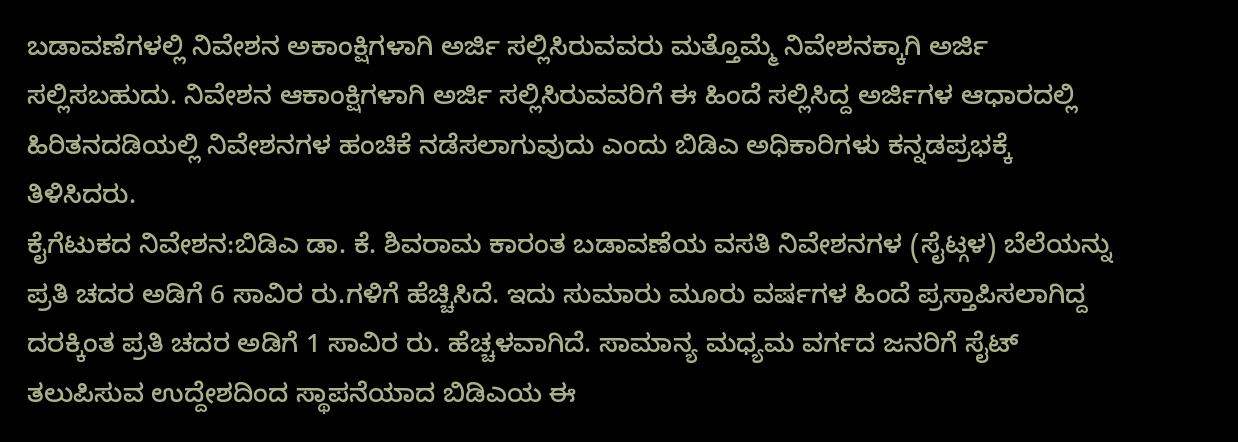ಬಡಾವಣೆಗಳಲ್ಲಿ ನಿವೇಶನ ಅಕಾಂಕ್ಷಿಗಳಾಗಿ ಅರ್ಜಿ ಸಲ್ಲಿಸಿರುವವರು ಮತ್ತೊಮ್ಮೆ ನಿವೇಶನಕ್ಕಾಗಿ ಅರ್ಜಿ ಸಲ್ಲಿಸಬಹುದು. ನಿವೇಶನ ಆಕಾಂಕ್ಷಿಗಳಾಗಿ ಅರ್ಜಿ ಸಲ್ಲಿಸಿರುವವರಿಗೆ ಈ ಹಿಂದೆ ಸಲ್ಲಿಸಿದ್ದ ಅರ್ಜಿಗಳ ಆಧಾರದಲ್ಲಿ ಹಿರಿತನದಡಿಯಲ್ಲಿ ನಿವೇಶನಗಳ ಹಂಚಿಕೆ ನಡೆಸಲಾಗುವುದು ಎಂದು ಬಿಡಿಎ ಅಧಿಕಾರಿಗಳು ಕನ್ನಡಪ್ರಭಕ್ಕೆ ತಿಳಿಸಿದರು.
ಕೈಗೆಟುಕದ ನಿವೇಶನ:ಬಿಡಿಎ ಡಾ. ಕೆ. ಶಿವರಾಮ ಕಾರಂತ ಬಡಾವಣೆಯ ವಸತಿ ನಿವೇಶನಗಳ (ಸೈಟ್ಗಳ) ಬೆಲೆಯನ್ನು ಪ್ರತಿ ಚದರ ಅಡಿಗೆ 6 ಸಾವಿರ ರು.ಗಳಿಗೆ ಹೆಚ್ಚಿಸಿದೆ. ಇದು ಸುಮಾರು ಮೂರು ವರ್ಷಗಳ ಹಿಂದೆ ಪ್ರಸ್ತಾಪಿಸಲಾಗಿದ್ದ ದರಕ್ಕಿಂತ ಪ್ರತಿ ಚದರ ಅಡಿಗೆ 1 ಸಾವಿರ ರು. ಹೆಚ್ಚಳವಾಗಿದೆ. ಸಾಮಾನ್ಯ ಮಧ್ಯಮ ವರ್ಗದ ಜನರಿಗೆ ಸೈಟ್ ತಲುಪಿಸುವ ಉದ್ದೇಶದಿಂದ ಸ್ಥಾಪನೆಯಾದ ಬಿಡಿಎಯ ಈ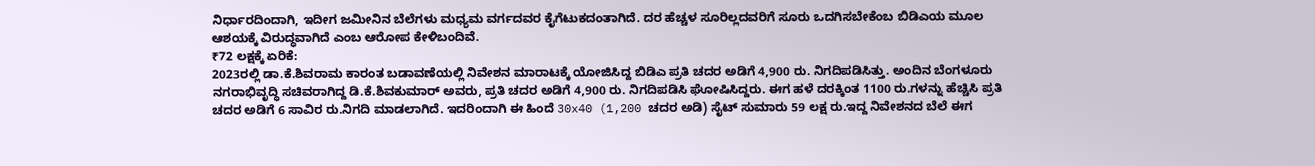ನಿರ್ಧಾರದಿಂದಾಗಿ, ಇದೀಗ ಜಮೀನಿನ ಬೆಲೆಗಳು ಮಧ್ಯಮ ವರ್ಗದವರ ಕೈಗೆಟುಕದಂತಾಗಿದೆ. ದರ ಹೆಚ್ಚಳ ಸೂರಿಲ್ಲದವರಿಗೆ ಸೂರು ಒದಗಿಸಬೇಕೆಂಬ ಬಿಡಿಎಯ ಮೂಲ ಆಶಯಕ್ಕೆ ವಿರುದ್ಧವಾಗಿದೆ ಎಂಬ ಆರೋಪ ಕೇಳಿಬಂದಿವೆ.
₹72 ಲಕ್ಷಕ್ಕೆ ಏರಿಕೆ:
2023ರಲ್ಲಿ ಡಾ.ಕೆ.ಶಿವರಾಮ ಕಾರಂತ ಬಡಾವಣೆಯಲ್ಲಿ ನಿವೇಶನ ಮಾರಾಟಕ್ಕೆ ಯೋಜಿಸಿದ್ದ ಬಿಡಿಎ ಪ್ರತಿ ಚದರ ಅಡಿಗೆ 4,900 ರು. ನಿಗದಿಪಡಿಸಿತ್ತು. ಅಂದಿನ ಬೆಂಗಳೂರು ನಗರಾಭಿವೃದ್ಧಿ ಸಚಿವರಾಗಿದ್ದ ಡಿ.ಕೆ.ಶಿವಕುಮಾರ್ ಅವರು, ಪ್ರತಿ ಚದರ ಅಡಿಗೆ 4,900 ರು. ನಿಗದಿಪಡಿಸಿ ಘೋಷಿಸಿದ್ದರು. ಈಗ ಹಳೆ ದರಕ್ಕಿಂತ 1100 ರು.ಗಳನ್ನು ಹೆಚ್ಚಿಸಿ ಪ್ರತಿ ಚದರ ಅಡಿಗೆ 6 ಸಾವಿರ ರು.ನಿಗದಿ ಮಾಡಲಾಗಿದೆ. ಇದರಿಂದಾಗಿ ಈ ಹಿಂದೆ 30x40 (1,200 ಚದರ ಅಡಿ) ಸೈಟ್ ಸುಮಾರು 59 ಲಕ್ಷ ರು.ಇದ್ದ ನಿವೇಶನದ ಬೆಲೆ ಈಗ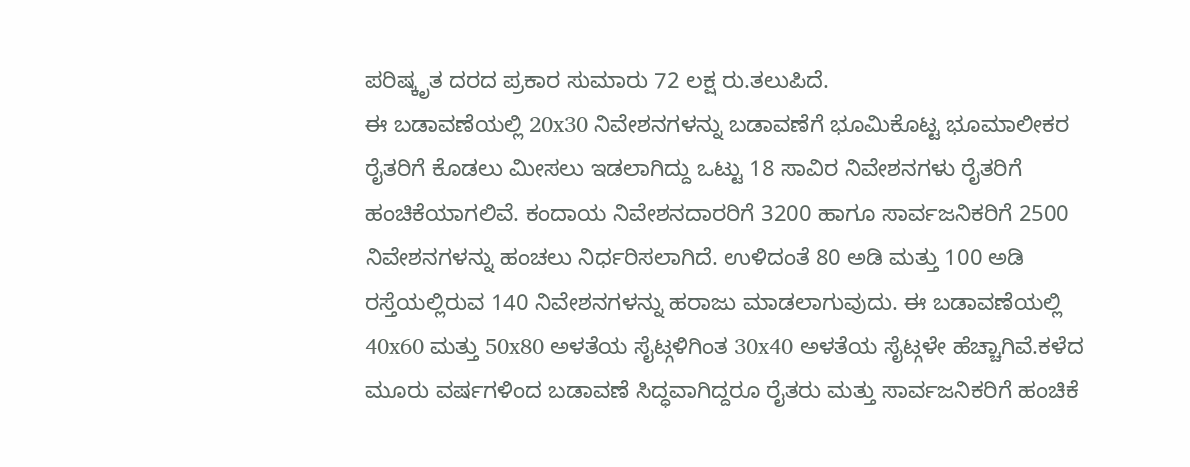ಪರಿಷ್ಕೃತ ದರದ ಪ್ರಕಾರ ಸುಮಾರು 72 ಲಕ್ಷ ರು.ತಲುಪಿದೆ.
ಈ ಬಡಾವಣೆಯಲ್ಲಿ 20x30 ನಿವೇಶನಗಳನ್ನು ಬಡಾವಣೆಗೆ ಭೂಮಿಕೊಟ್ಟ ಭೂಮಾಲೀಕರ ರೈತರಿಗೆ ಕೊಡಲು ಮೀಸಲು ಇಡಲಾಗಿದ್ದು ಒಟ್ಟು 18 ಸಾವಿರ ನಿವೇಶನಗಳು ರೈತರಿಗೆ ಹಂಚಿಕೆಯಾಗಲಿವೆ. ಕಂದಾಯ ನಿವೇಶನದಾರರಿಗೆ 3200 ಹಾಗೂ ಸಾರ್ವಜನಿಕರಿಗೆ 2500 ನಿವೇಶನಗಳನ್ನು ಹಂಚಲು ನಿರ್ಧರಿಸಲಾಗಿದೆ. ಉಳಿದಂತೆ 80 ಅಡಿ ಮತ್ತು 100 ಅಡಿ ರಸ್ತೆಯಲ್ಲಿರುವ 140 ನಿವೇಶನಗಳನ್ನು ಹರಾಜು ಮಾಡಲಾಗುವುದು. ಈ ಬಡಾವಣೆಯಲ್ಲಿ 40x60 ಮತ್ತು 50x80 ಅಳತೆಯ ಸೈಟ್ಗಳಿಗಿಂತ 30x40 ಅಳತೆಯ ಸೈಟ್ಗಳೇ ಹೆಚ್ಚಾಗಿವೆ.ಕಳೆದ ಮೂರು ವರ್ಷಗಳಿಂದ ಬಡಾವಣೆ ಸಿದ್ಧವಾಗಿದ್ದರೂ ರೈತರು ಮತ್ತು ಸಾರ್ವಜನಿಕರಿಗೆ ಹಂಚಿಕೆ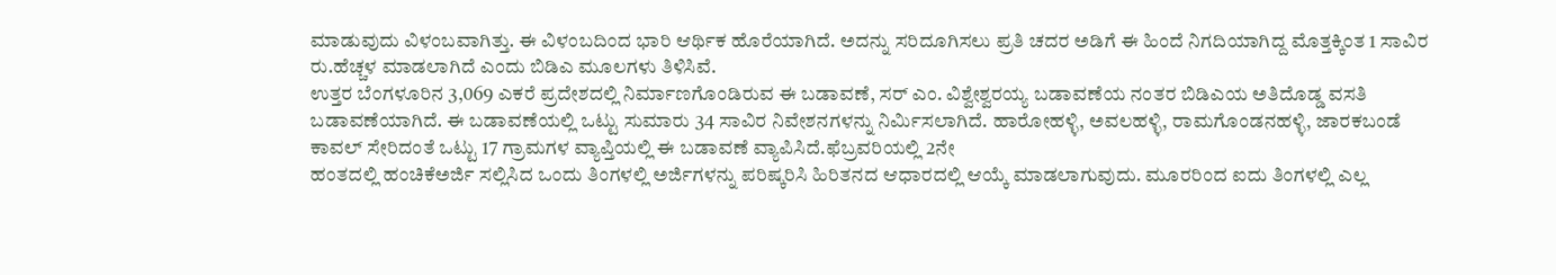ಮಾಡುವುದು ವಿಳಂಬವಾಗಿತ್ತು. ಈ ವಿಳಂಬದಿಂದ ಭಾರಿ ಆರ್ಥಿಕ ಹೊರೆಯಾಗಿದೆ. ಅದನ್ನು ಸರಿದೂಗಿಸಲು ಪ್ರತಿ ಚದರ ಅಡಿಗೆ ಈ ಹಿಂದೆ ನಿಗದಿಯಾಗಿದ್ದ ಮೊತ್ತಕ್ಕಿಂತ 1 ಸಾವಿರ ರು.ಹೆಚ್ಚಳ ಮಾಡಲಾಗಿದೆ ಎಂದು ಬಿಡಿಎ ಮೂಲಗಳು ತಿಳಿಸಿವೆ.
ಉತ್ತರ ಬೆಂಗಳೂರಿನ 3,069 ಎಕರೆ ಪ್ರದೇಶದಲ್ಲಿ ನಿರ್ಮಾಣಗೊಂಡಿರುವ ಈ ಬಡಾವಣೆ, ಸರ್ ಎಂ. ವಿಶ್ವೇಶ್ವರಯ್ಯ ಬಡಾವಣೆಯ ನಂತರ ಬಿಡಿಎಯ ಅತಿದೊಡ್ಡ ವಸತಿ ಬಡಾವಣೆಯಾಗಿದೆ. ಈ ಬಡಾವಣೆಯಲ್ಲಿ ಒಟ್ಟು ಸುಮಾರು 34 ಸಾವಿರ ನಿವೇಶನಗಳನ್ನು ನಿರ್ಮಿಸಲಾಗಿದೆ. ಹಾರೋಹಳ್ಳಿ, ಅವಲಹಳ್ಳಿ, ರಾಮಗೊಂಡನಹಳ್ಳಿ, ಜಾರಕಬಂಡೆ ಕಾವಲ್ ಸೇರಿದಂತೆ ಒಟ್ಟು 17 ಗ್ರಾಮಗಳ ವ್ಯಾಪ್ತಿಯಲ್ಲಿ ಈ ಬಡಾವಣೆ ವ್ಯಾಪಿಸಿದೆ.ಫೆಬ್ರವರಿಯಲ್ಲಿ 2ನೇ
ಹಂತದಲ್ಲಿ ಹಂಚಿಕೆಅರ್ಜಿ ಸಲ್ಲಿಸಿದ ಒಂದು ತಿಂಗಳಲ್ಲಿ ಅರ್ಜಿಗಳನ್ನು ಪರಿಷ್ಕರಿಸಿ ಹಿರಿತನದ ಆಧಾರದಲ್ಲಿ ಆಯ್ಕೆ ಮಾಡಲಾಗುವುದು. ಮೂರರಿಂದ ಐದು ತಿಂಗಳಲ್ಲಿ ಎಲ್ಲ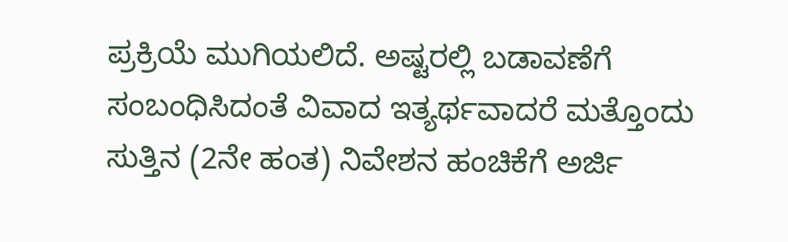ಪ್ರಕ್ರಿಯೆ ಮುಗಿಯಲಿದೆ. ಅಷ್ಟರಲ್ಲಿ ಬಡಾವಣೆಗೆ ಸಂಬಂಧಿಸಿದಂತೆ ವಿವಾದ ಇತ್ಯರ್ಥವಾದರೆ ಮತ್ತೊಂದು ಸುತ್ತಿನ (2ನೇ ಹಂತ) ನಿವೇಶನ ಹಂಚಿಕೆಗೆ ಅರ್ಜಿ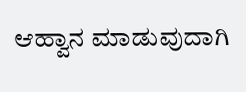ಆಹ್ವಾನ ಮಾಡುವುದಾಗಿ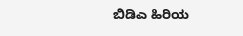ಬಿಡಿಎ ಹಿರಿಯ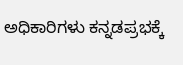ಅಧಿಕಾರಿಗಳು ಕನ್ನಡಪ್ರಭಕ್ಕೆ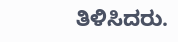ತಿಳಿಸಿದರು.